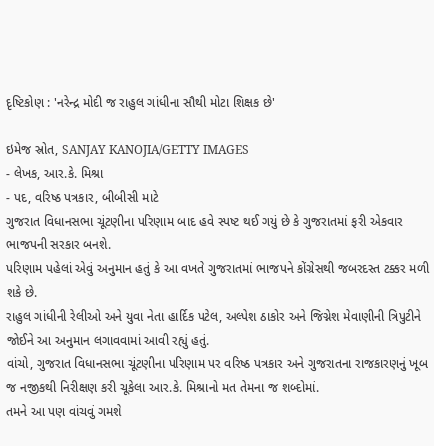દૃષ્ટિકોણ : 'નરેન્દ્ર મોદી જ રાહુલ ગાંધીના સૌથી મોટા શિક્ષક છે'

ઇમેજ સ્રોત, SANJAY KANOJIA/GETTY IMAGES
- લેખક, આર.કે. મિશ્રા
- પદ, વરિષ્ઠ પત્રકાર, બીબીસી માટે
ગુજરાત વિધાનસભા ચૂંટણીના પરિણામ બાદ હવે સ્પષ્ટ થઈ ગયું છે કે ગુજરાતમાં ફરી એકવાર ભાજપની સરકાર બનશે.
પરિણામ પહેલાં એવું અનુમાન હતું કે આ વખતે ગુજરાતમાં ભાજપને કોંગ્રેસથી જબરદસ્ત ટક્કર મળી શકે છે.
રાહુલ ગાંધીની રેલીઓ અને યુવા નેતા હાર્દિક પટેલ, અલ્પેશ ઠાકોર અને જિગ્નેશ મેવાણીની ત્રિપુટીને જોઈને આ અનુમાન લગાવવામાં આવી રહ્યું હતું.
વાંચો, ગુજરાત વિધાનસભા ચૂંટણીના પરિણામ પર વરિષ્ઠ પત્રકાર અને ગુજરાતના રાજકારણનું ખૂબ જ નજીકથી નિરીક્ષણ કરી ચૂકેલા આર.કે. મિશ્રાનો મત તેમના જ શબ્દોમાં.
તમને આ પણ વાંચવું ગમશે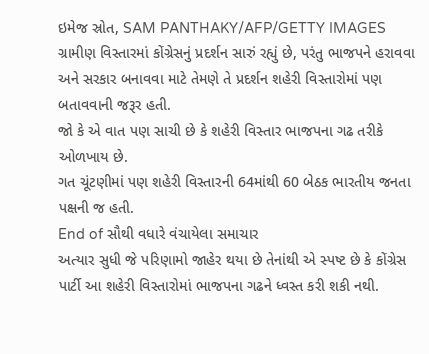ઇમેજ સ્રોત, SAM PANTHAKY/AFP/GETTY IMAGES
ગ્રામીણ વિસ્તારમાં કોંગ્રેસનું પ્રદર્શન સારું રહ્યું છે, પરંતુ ભાજપને હરાવવા અને સરકાર બનાવવા માટે તેમણે તે પ્રદર્શન શહેરી વિસ્તારોમાં પણ બતાવવાની જરૂર હતી.
જો કે એ વાત પણ સાચી છે કે શહેરી વિસ્તાર ભાજપના ગઢ તરીકે ઓળખાય છે.
ગત ચૂંટણીમાં પણ શહેરી વિસ્તારની 64માંથી 60 બેઠક ભારતીય જનતા પક્ષની જ હતી.
End of સૌથી વધારે વંચાયેલા સમાચાર
અત્યાર સુધી જે પરિણામો જાહેર થયા છે તેનાંથી એ સ્પષ્ટ છે કે કોંગ્રેસ પાર્ટી આ શહેરી વિસ્તારોમાં ભાજપના ગઢને ધ્વસ્ત કરી શકી નથી.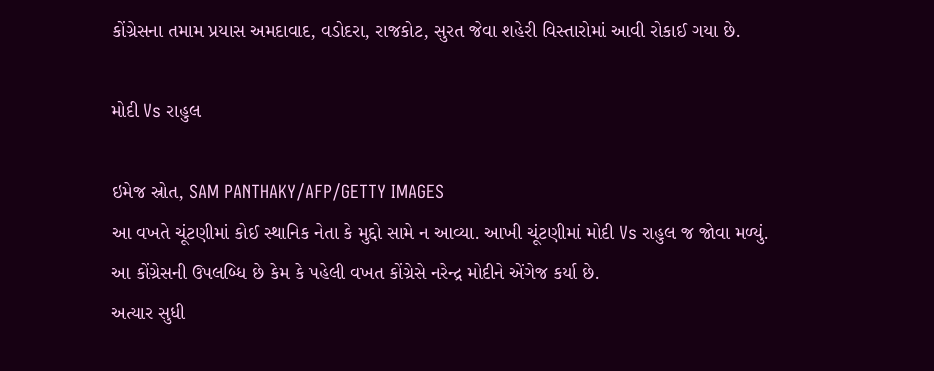કોંગ્રેસના તમામ પ્રયાસ અમદાવાદ, વડોદરા, રાજકોટ, સુરત જેવા શહેરી વિસ્તારોમાં આવી રોકાઈ ગયા છે.

મોદી Vs રાહુલ

ઇમેજ સ્રોત, SAM PANTHAKY/AFP/GETTY IMAGES
આ વખતે ચૂંટણીમાં કોઈ સ્થાનિક નેતા કે મુદ્દો સામે ન આવ્યા. આખી ચૂંટણીમાં મોદી Vs રાહુલ જ જોવા મળ્યું.
આ કોંગ્રેસની ઉપલબ્ધિ છે કેમ કે પહેલી વખત કોંગ્રેસે નરેન્દ્ર મોદીને એંગેજ કર્યા છે.
અત્યાર સુધી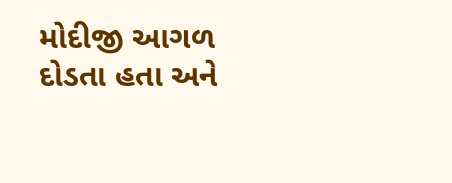મોદીજી આગળ દોડતા હતા અને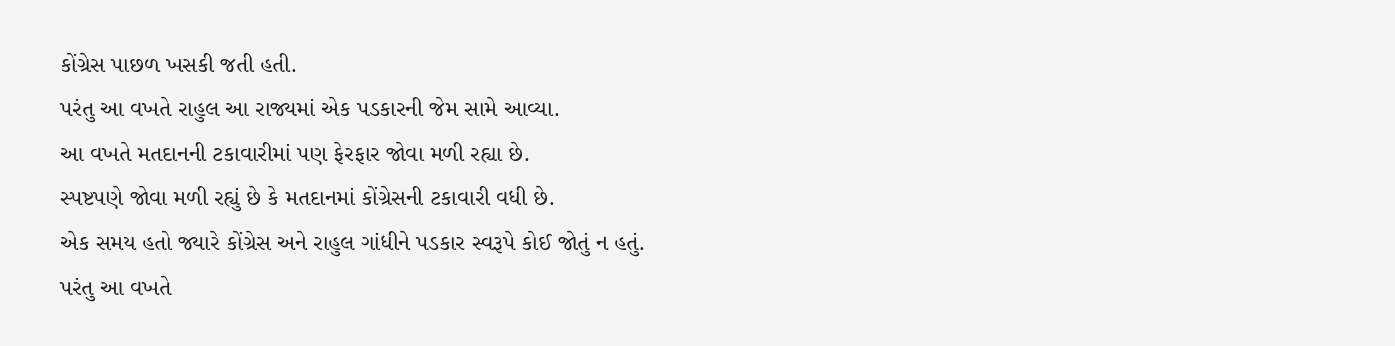કોંગ્રેસ પાછળ ખસકી જતી હતી.
પરંતુ આ વખતે રાહુલ આ રાજ્યમાં એક પડકારની જેમ સામે આવ્યા.
આ વખતે મતદાનની ટકાવારીમાં પણ ફેરફાર જોવા મળી રહ્યા છે.
સ્પષ્ટપણે જોવા મળી રહ્યું છે કે મતદાનમાં કોંગ્રેસની ટકાવારી વધી છે.
એક સમય હતો જ્યારે કોંગ્રેસ અને રાહુલ ગાંધીને પડકાર સ્વરૂપે કોઈ જોતું ન હતું.
પરંતુ આ વખતે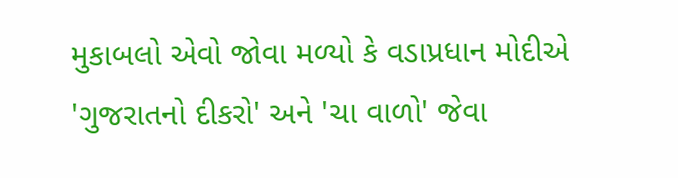મુકાબલો એવો જોવા મળ્યો કે વડાપ્રધાન મોદીએ 'ગુજરાતનો દીકરો' અને 'ચા વાળો' જેવા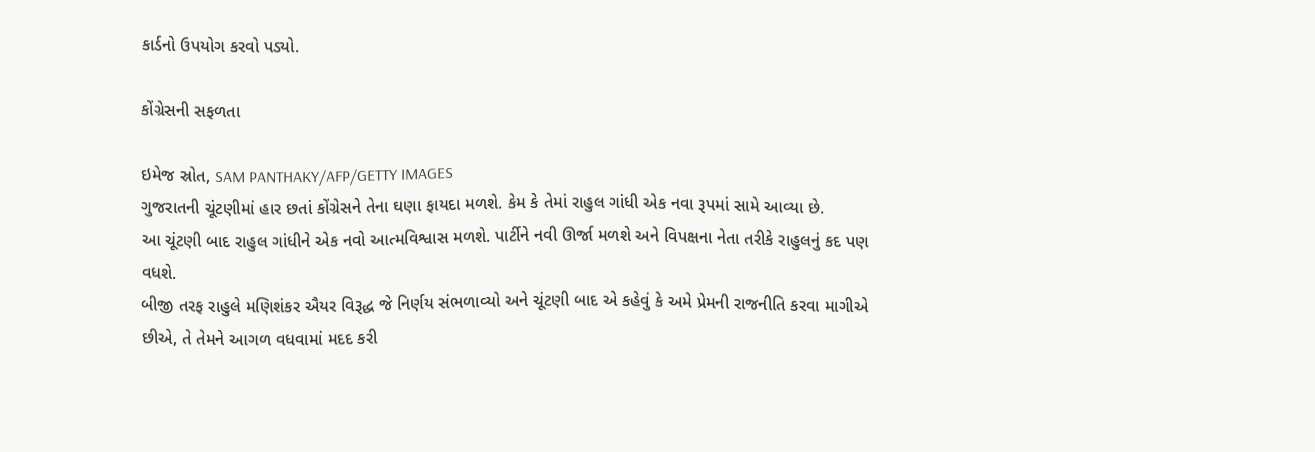કાર્ડનો ઉપયોગ કરવો પડ્યો.

કોંગ્રેસની સફળતા

ઇમેજ સ્રોત, SAM PANTHAKY/AFP/GETTY IMAGES
ગુજરાતની ચૂંટણીમાં હાર છતાં કોંગ્રેસને તેના ઘણા ફાયદા મળશે. કેમ કે તેમાં રાહુલ ગાંધી એક નવા રૂપમાં સામે આવ્યા છે.
આ ચૂંટણી બાદ રાહુલ ગાંધીને એક નવો આત્મવિશ્વાસ મળશે. પાર્ટીને નવી ઊર્જા મળશે અને વિપક્ષના નેતા તરીકે રાહુલનું કદ પણ વધશે.
બીજી તરફ રાહુલે મણિશંકર ઐયર વિરૂદ્ધ જે નિર્ણય સંભળાવ્યો અને ચૂંટણી બાદ એ કહેવું કે અમે પ્રેમની રાજનીતિ કરવા માગીએ છીએ, તે તેમને આગળ વધવામાં મદદ કરી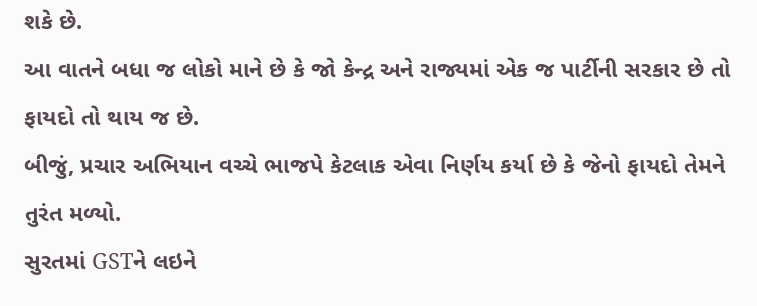શકે છે.
આ વાતને બધા જ લોકો માને છે કે જો કેન્દ્ર અને રાજ્યમાં એક જ પાર્ટીની સરકાર છે તો ફાયદો તો થાય જ છે.
બીજું, પ્રચાર અભિયાન વચ્ચે ભાજપે કેટલાક એવા નિર્ણય કર્યા છે કે જેનો ફાયદો તેમને તુરંત મળ્યો.
સુરતમાં GSTને લઇને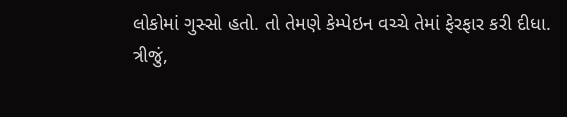લોકોમાં ગુસ્સો હતો. તો તેમણે કેમ્પેઇન વચ્ચે તેમાં ફેરફાર કરી દીધા.
ત્રીજું,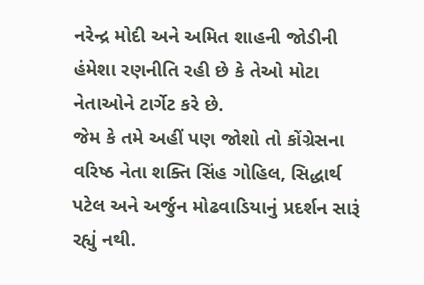નરેન્દ્ર મોદી અને અમિત શાહની જોડીની હંમેશા રણનીતિ રહી છે કે તેઓ મોટા નેતાઓને ટાર્ગેટ કરે છે.
જેમ કે તમે અહીં પણ જોશો તો કોંગ્રેસના વરિષ્ઠ નેતા શક્તિ સિંહ ગોહિલ, સિદ્ધાર્થ પટેલ અને અર્જુન મોઢવાડિયાનું પ્રદર્શન સારૂં રહ્યું નથી.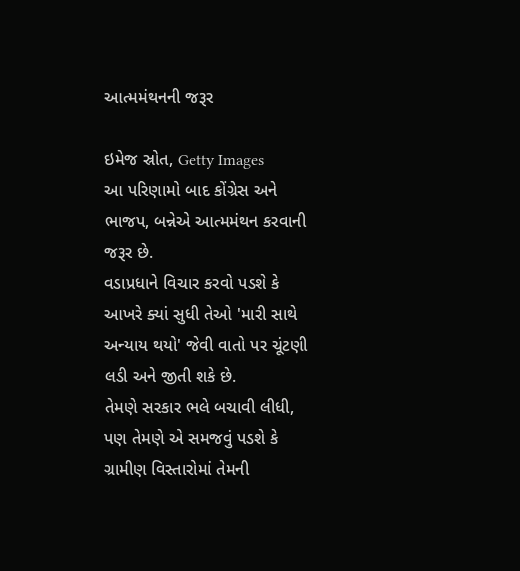આત્મમંથનની જરૂર

ઇમેજ સ્રોત, Getty Images
આ પરિણામો બાદ કોંગ્રેસ અને ભાજપ, બન્નેએ આત્મમંથન કરવાની જરૂર છે.
વડાપ્રધાને વિચાર કરવો પડશે કે આખરે ક્યાં સુધી તેઓ 'મારી સાથે અન્યાય થયો' જેવી વાતો પર ચૂંટણી લડી અને જીતી શકે છે.
તેમણે સરકાર ભલે બચાવી લીધી, પણ તેમણે એ સમજવું પડશે કે ગ્રામીણ વિસ્તારોમાં તેમની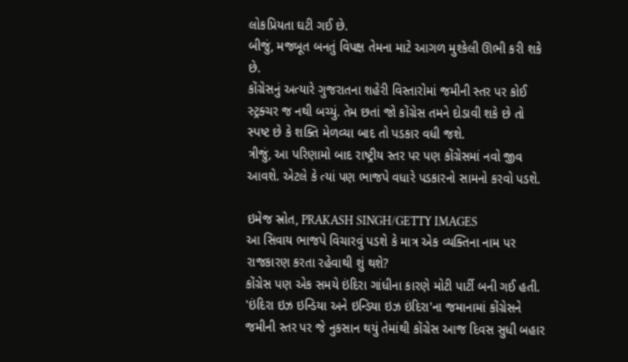લોકપ્રિયતા ઘટી ગઈ છે.
બીજું, મજબૂત બનતું વિપક્ષ તેમના માટે આગળ મુશ્કેલી ઊભી કરી શકે છે.
કોંગ્રેસનું અત્યારે ગુજરાતના શહેરી વિસ્તારોમાં જમીની સ્તર પર કોઈ સ્ટ્રક્ચર જ નથી બચ્યું. તેમ છતાં જો કોંગ્રેસ તમને દોડાવી શકે છે તો સ્પષ્ટ છે કે શક્તિ મેળવ્યા બાદ તો પડકાર વધી જશે.
ત્રીજું, આ પરિણામો બાદ રાષ્ટ્રીય સ્તર પર પણ કોંગ્રેસમાં નવો જીવ આવશે. એટલે કે ત્યાં પણ ભાજપે વધારે પડકારનો સામનો કરવો પડશે.

ઇમેજ સ્રોત, PRAKASH SINGH/GETTY IMAGES
આ સિવાય ભાજપે વિચારવું પડશે કે માત્ર એક વ્યક્તિના નામ પર રાજકારણ કરતા રહેવાથી શું થશે?
કોંગ્રેસ પણ એક સમયે ઇંદિરા ગાંધીના કારણે મોટી પાર્ટી બની ગઈ હતી.
'ઇંદિરા ઇઝ ઇન્ડિયા અને ઇન્ડિયા ઇઝ ઇંદિરા'ના જમાનામાં કોંગ્રેસને જમીની સ્તર પર જે નુકસાન થયું તેમાંથી કોંગ્રેસ આજ દિવસ સુધી બહાર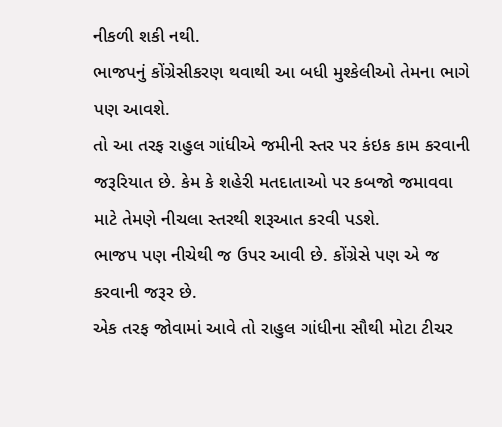નીકળી શકી નથી.
ભાજપનું કોંગ્રેસીકરણ થવાથી આ બધી મુશ્કેલીઓ તેમના ભાગે પણ આવશે.
તો આ તરફ રાહુલ ગાંધીએ જમીની સ્તર પર કંઇક કામ કરવાની જરૂરિયાત છે. કેમ કે શહેરી મતદાતાઓ પર કબજો જમાવવા માટે તેમણે નીચલા સ્તરથી શરૂઆત કરવી પડશે.
ભાજપ પણ નીચેથી જ ઉપર આવી છે. કોંગ્રેસે પણ એ જ કરવાની જરૂર છે.
એક તરફ જોવામાં આવે તો રાહુલ ગાંધીના સૌથી મોટા ટીચર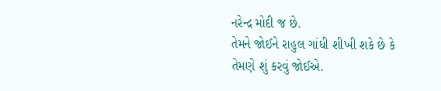નરેન્દ્ર મોદી જ છે.
તેમને જોઈને રાહુલ ગાંધી શીખી શકે છે કે તેમણે શું કરવું જોઈએ.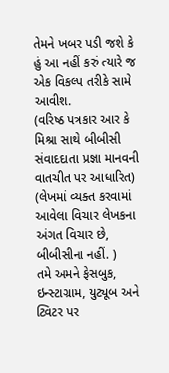તેમને ખબર પડી જશે કે હું આ નહીં કરું ત્યારે જ એક વિકલ્પ તરીકે સામે આવીશ.
(વરિષ્ઠ પત્રકાર આર કે મિશ્રા સાથે બીબીસી સંવાદદાતા પ્રજ્ઞા માનવની વાતચીત પર આધારિત)
(લેખમાં વ્યક્ત કરવામાં આવેલા વિચાર લેખકના અંગત વિચાર છે, બીબીસીના નહીં. )
તમે અમને ફેસબુક, ઇન્સ્ટાગ્રામ, યુટ્યૂબ અને ટ્વિટર પર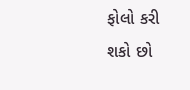ફોલો કરી શકો છો